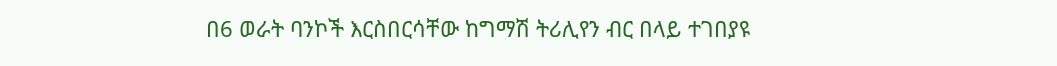በ6 ወራት ባንኮች እርስበርሳቸው ከግማሽ ትሪሊየን ብር በላይ ተገበያዩ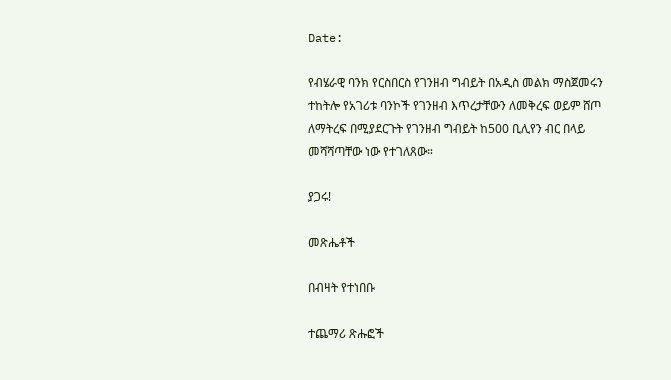Date:

የብሄራዊ ባንክ የርስበርስ የገንዘብ ግብይት በአዲስ መልክ ማስጀመሩን ተከትሎ የአገሪቱ ባንኮች የገንዘብ እጥረታቸውን ለመቅረፍ ወይም ሸጦ ለማትረፍ በሚያደርጉት የገንዘብ ግብይት ከ500 ቢሊየን ብር በላይ መሻሻጣቸው ነው የተገለጸው።

ያጋሩ!

መጽሔቶች

በብዛት የተነበቡ

ተጨማሪ ጽሑፎች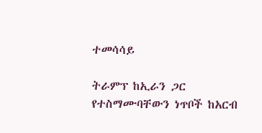ተመሳሳይ

ትራምፕ ከኢራን ጋር የተስማሙባቸውን ነጥቦች ከአርብ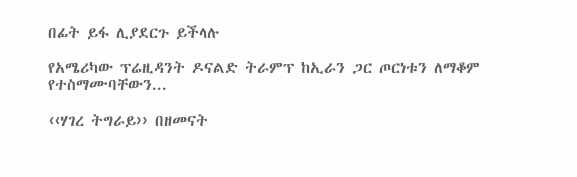በፊት ይፋ ሊያደርጉ ይችላሉ

የአሜሪካው ፕሬዚዳንት ዶናልድ ትራምፕ ከኢራን ጋር ጦርነቱን ለማቆም የተስማሙባቸውን...

‹‹ሃገረ ትግራይ›› በዘመናት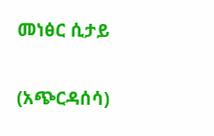መነፅር ሲታይ

(አጭርዳሰሳ)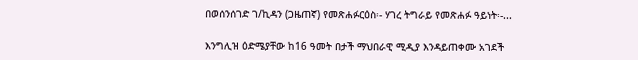በወሰንሰገድ ገ/ኪዳን (ጋዜጠኛ) የመጽሐፉርዕስ፡- ሃገረ ትግራይ የመጽሐፉ ዓይነት፡-...

እንግሊዝ ዕድሜያቸው ከ16 ዓመት በታች ማህበራዊ ሚዲያ እንዳይጠቀሙ አገደች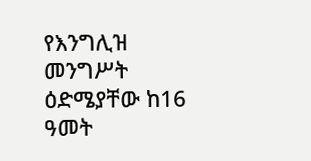የእንግሊዝ መንግሥት ዕድሜያቸው ከ16 ዓመት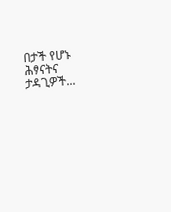በታች የሆኑ ሕፃናትና ታዳጊዎች...